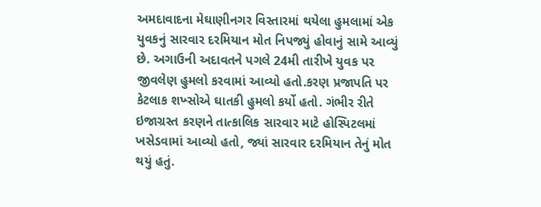અમદાવાદના મેઘાણીનગર વિસ્તારમાં થયેલા હુમલામાં એક યુવકનું સારવાર દરમિયાન મોત નિપજ્યું હોવાનું સામે આવ્યું છે. અગાઉની અદાવતને પગલે 24મી તારીખે યુવક પર જીવલેણ હુમલો કરવામાં આવ્યો હતો.કરણ પ્રજાપતિ પર કેટલાક શખ્સોએ ઘાતકી હુમલો કર્યો હતો. ગંભીર રીતે ઇજાગ્રસ્ત કરણને તાત્કાલિક સારવાર માટે હોસ્પિટલમાં ખસેડવામાં આવ્યો હતો, જ્યાં સારવાર દરમિયાન તેનું મોત થયું હતું.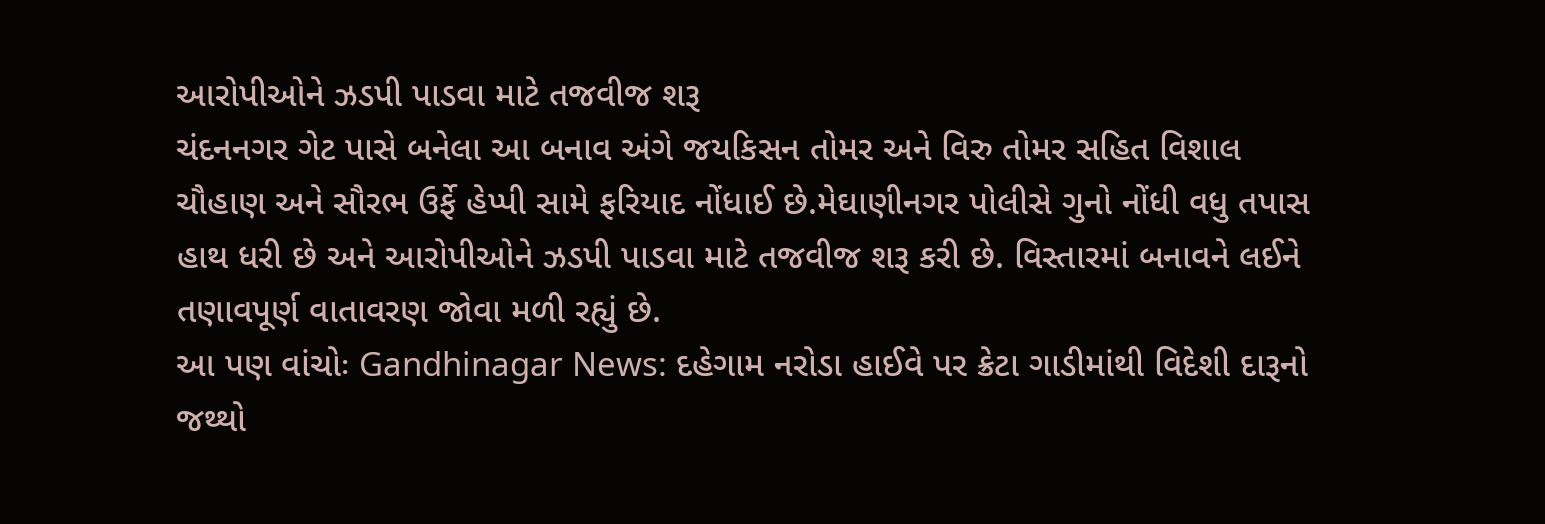આરોપીઓને ઝડપી પાડવા માટે તજવીજ શરૂ
ચંદનનગર ગેટ પાસે બનેલા આ બનાવ અંગે જયકિસન તોમર અને વિરુ તોમર સહિત વિશાલ ચૌહાણ અને સૌરભ ઉર્ફે હેપ્પી સામે ફરિયાદ નોંધાઈ છે.મેઘાણીનગર પોલીસે ગુનો નોંધી વધુ તપાસ હાથ ધરી છે અને આરોપીઓને ઝડપી પાડવા માટે તજવીજ શરૂ કરી છે. વિસ્તારમાં બનાવને લઈને તણાવપૂર્ણ વાતાવરણ જોવા મળી રહ્યું છે.
આ પણ વાંચોઃ Gandhinagar News: દહેગામ નરોડા હાઈવે પર ક્રેટા ગાડીમાંથી વિદેશી દારૂનો જથ્થો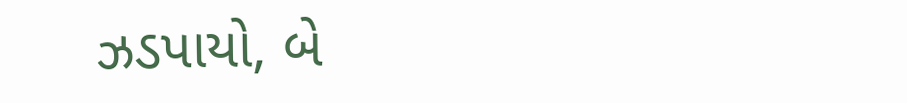ઝડપાયો, બે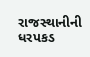રાજસ્થાનીની ધરપકડ